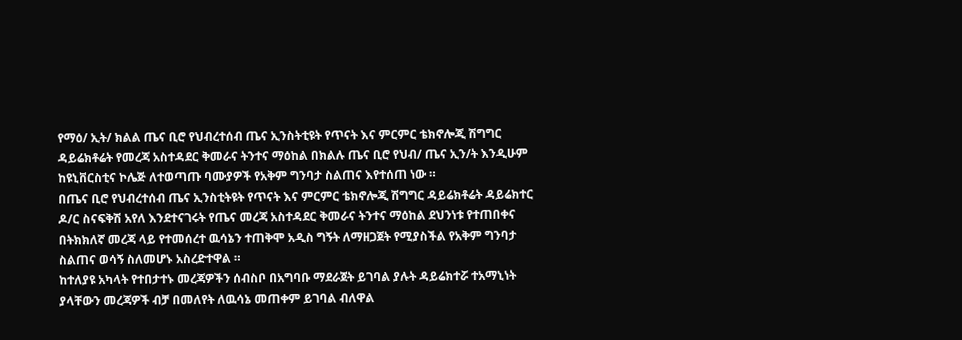የማዕ/ ኢት/ ክልል ጤና ቢሮ የህብረተሰብ ጤና ኢንስትቲዩት የጥናት እና ምርምር ቴክኖሎጂ ሽግግር ዳይሬክቶሬት የመረጃ አስተዳደር ቅመራና ትንተና ማዕከል በክልሉ ጤና ቢሮ የህብ/ ጤና ኢን/ት እንዲሁም ከዩኒቨርስቲና ኮሌጅ ለተወጣጡ ባሙያዎች የአቅም ግንባታ ስልጠና እየተሰጠ ነው ።
በጤና ቢሮ የህብረተሰብ ጤና ኢንስቲትዩት የጥናት እና ምርምር ቴክኖሎጂ ሽግግር ዳይሬክቶሬት ዳይሬክተር ዶ/ር ስናፍቅሽ አየለ እንደተናገሩት የጤና መረጃ አስተዳደር ቅመራና ትንተና ማዕከል ደህንነቱ የተጠበቀና በትክክለኛ መረጃ ላይ የተመሰረተ ዉሳኔን ተጠቅሞ አዲስ ግኝት ለማዘጋጀት የሚያስችል የአቅም ግንባታ ስልጠና ወሳኝ ስለመሆኑ አስረድተዋል ።
ከተለያዩ አካላት የተበታተኑ መረጃዎችን ሰብስቦ በአግባቡ ማደራጀት ይገባል ያሉት ዳይሬክተሯ ተአማኒነት ያላቸውን መረጃዎች ብቻ በመለየት ለዉሳኔ መጠቀም ይገባል ብለዋል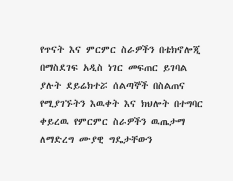የጥናት እና ምርምር ስራዎችን በቴክኖሎጂ በማስደገፍ አዲስ ነገር መፍጠር ይገባል ያሉት ደይሬክተሯ ሰልጣኞች በስልጠና የሚያገኙትን እዉቀት እና ክህሎት በተግባር ቀይረዉ የምርምር ስራዎችን ዉጤታማ ለማድረግ ሙያዊ ግዴታቸውን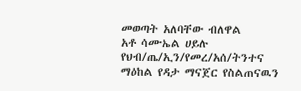መወጣት አለባቸው ብለዋል
አቶ ሳሙኤል ሀይሉ የህብ/ጤ/ኢን/የመረ/አሰ/ትንተና ማዕከል የዳታ ማናጀር የስልጠናዉን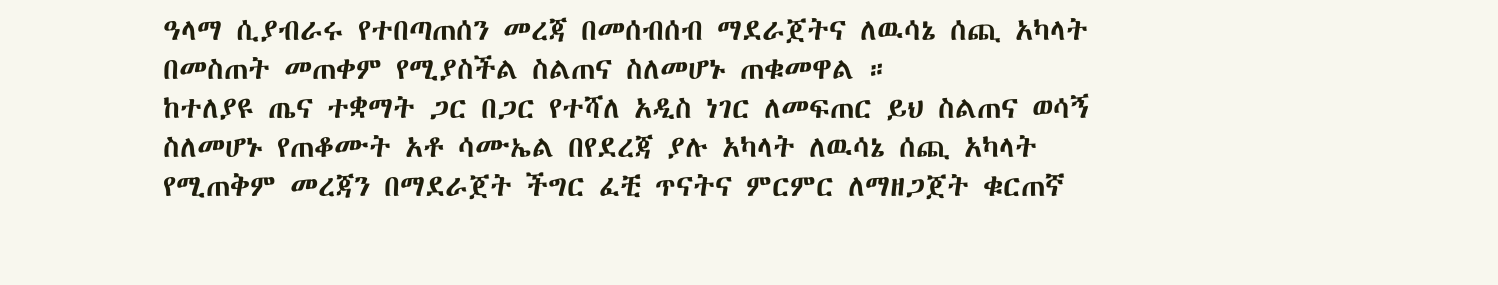ዓላማ ሲያብራሩ የተበጣጠሰን መረጃ በመሰብሰብ ማደራጀትና ለዉሳኔ ሰጪ አካላት በመስጠት መጠቀም የሚያስችል ስልጠና ስለመሆኑ ጠቁመዋል ።
ከተለያዩ ጤና ተቋማት ጋር በጋር የተሻለ አዲስ ነገር ለመፍጠር ይህ ስልጠና ወሳኝ ስለመሆኑ የጠቆሙት አቶ ሳሙኤል በየደረጃ ያሉ አካላት ለዉሳኔ ሰጪ አካላት የሚጠቅም መረጃን በማደራጀት ችግር ፈቺ ጥናትና ምርምር ለማዘጋጀት ቁርጠኛ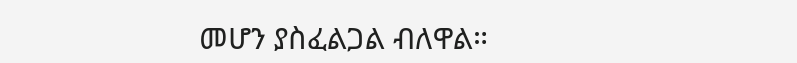መሆን ያስፈልጋል ብለዋል።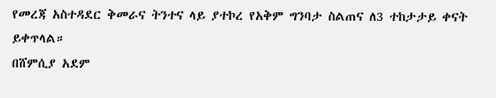የመረጃ አስተዳደር ቅመራና ትንተና ላይ ያተኮረ የአቅም ግንባታ ስልጠና ለ3 ተከታታይ ቀናት ይቀጥላል።
በሸምሲያ አደም